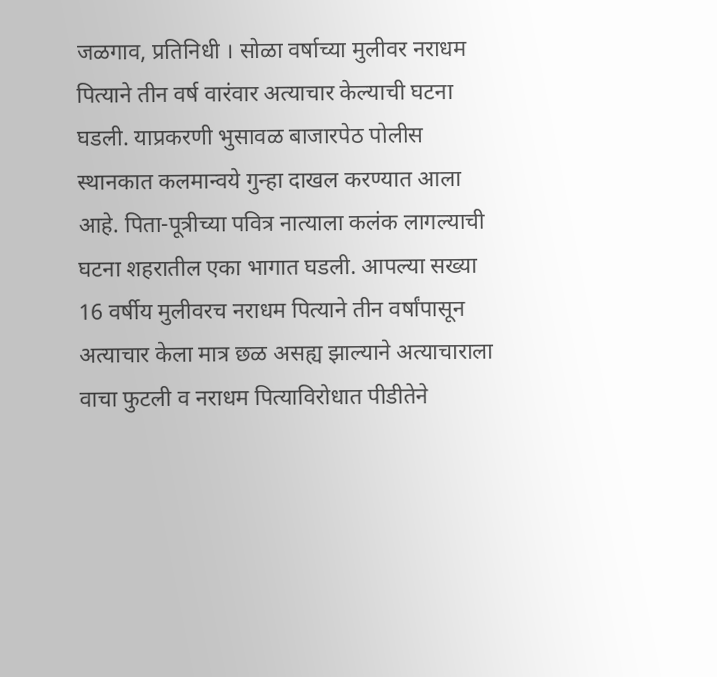जळगाव, प्रतिनिधी । सोळा वर्षाच्या मुलीवर नराधम पित्याने तीन वर्ष वारंवार अत्याचार केल्याची घटना घडली. याप्रकरणी भुसावळ बाजारपेठ पोलीस स्थानकात कलमान्वये गुन्हा दाखल करण्यात आला आहे. पिता-पूत्रीच्या पवित्र नात्याला कलंक लागल्याची घटना शहरातील एका भागात घडली. आपल्या सख्या 16 वर्षीय मुलीवरच नराधम पित्याने तीन वर्षांपासून अत्याचार केला मात्र छळ असह्य झाल्याने अत्याचाराला वाचा फुटली व नराधम पित्याविरोधात पीडीतेने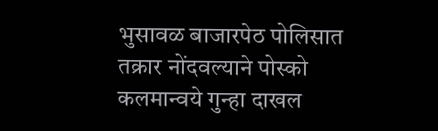भुसावळ बाजारपेठ पोलिसात तक्रार नोंदवल्याने पोस्को कलमान्वये गुन्हा दाखल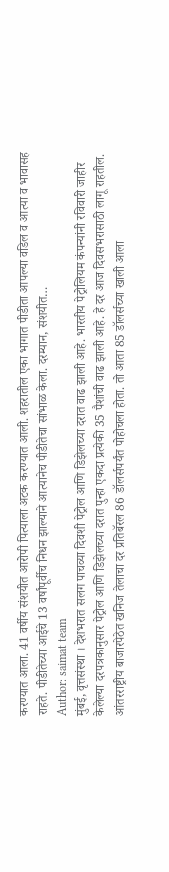करण्यात आला. 41 वर्षीय संशयीत आरोपी पित्याला अटक करण्यात आली. शहरातील एका भागात पीडीता आपल्या वडिल व आत्या व भावासह राहते. पीडीतेच्या आईचे 13 वर्षांपूर्वीच निधन झाल्याने आत्यानेच पीडीतेचा सांभाळ केला. दरम्यान, संशयीत…
Author: saimat team
मुंबई, वृत्तसंस्था । देशभरात सलग पाचव्या दिवशी पेट्रोल आणि डिझेलच्या दरात वाढ झाली आहे. भारतीय पेट्रोलियम कंपन्यांनी रविवारी जाहीर केलेल्या दरपत्रकानुसार पेट्रोल आणि डिझेलच्या दरात पुन्हा एकदा प्रत्येकी 35 पैशांची वाढ झाली आहे. हे दर आज दिवसभरासाठी लागू राहतील. आंतरराष्ट्रीय बाजारपेठेत खनिज तेलाचा दर प्रतिबॅरल 86 डॉलर्सपर्यंत पोहोचला होता. तो आता 85 डॉलर्सच्या खाली आला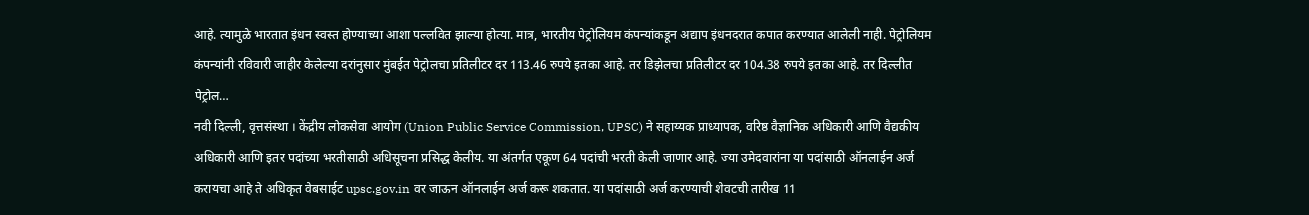आहे. त्यामुळे भारतात इंधन स्वस्त होण्याच्या आशा पल्लवित झाल्या होत्या. मात्र, भारतीय पेट्रोलियम कंपन्यांकडून अद्याप इंधनदरात कपात करण्यात आलेली नाही. पेट्रोलियम कंपन्यांनी रविवारी जाहीर केलेल्या दरांनुसार मुंबईत पेट्रोलचा प्रतिलीटर दर 113.46 रुपये इतका आहे. तर डिझेलचा प्रतिलीटर दर 104.38 रुपये इतका आहे. तर दिल्लीत पेट्रोल…
नवी दिल्ली, वृत्तसंस्था । केंद्रीय लोकसेवा आयोग (Union Public Service Commission, UPSC) ने सहाय्यक प्राध्यापक, वरिष्ठ वैज्ञानिक अधिकारी आणि वैद्यकीय अधिकारी आणि इतर पदांच्या भरतीसाठी अधिसूचना प्रसिद्ध केलीय. या अंतर्गत एकूण 64 पदांची भरती केली जाणार आहे. ज्या उमेदवारांना या पदांसाठी ऑनलाईन अर्ज करायचा आहे ते अधिकृत वेबसाईट upsc.gov.in वर जाऊन ऑनलाईन अर्ज करू शकतात. या पदांसाठी अर्ज करण्याची शेवटची तारीख 11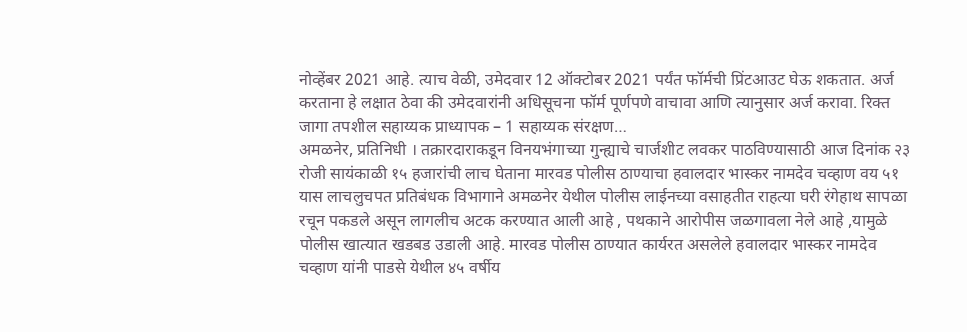नोव्हेंबर 2021 आहे. त्याच वेळी, उमेदवार 12 ऑक्टोबर 2021 पर्यंत फॉर्मची प्रिंटआउट घेऊ शकतात. अर्ज करताना हे लक्षात ठेवा की उमेदवारांनी अधिसूचना फॉर्म पूर्णपणे वाचावा आणि त्यानुसार अर्ज करावा. रिक्त जागा तपशील सहाय्यक प्राध्यापक – 1 सहाय्यक संरक्षण…
अमळनेर, प्रतिनिधी । तक्रारदाराकडून विनयभंगाच्या गुन्ह्याचे चार्जशीट लवकर पाठविण्यासाठी आज दिनांक २३ रोजी सायंकाळी १५ हजारांची लाच घेताना मारवड पोलीस ठाण्याचा हवालदार भास्कर नामदेव चव्हाण वय ५१ यास लाचलुचपत प्रतिबंधक विभागाने अमळनेर येथील पोलीस लाईनच्या वसाहतीत राहत्या घरी रंगेहाथ सापळा रचून पकडले असून लागलीच अटक करण्यात आली आहे , पथकाने आरोपीस जळगावला नेले आहे ,यामुळे पोलीस खात्यात खडबड उडाली आहे. मारवड पोलीस ठाण्यात कार्यरत असलेले हवालदार भास्कर नामदेव चव्हाण यांनी पाडसे येथील ४५ वर्षीय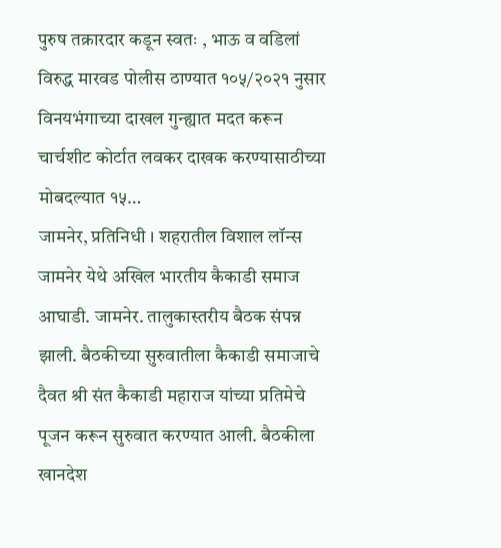पुरुष तक्रारदार कडून स्वतः , भाऊ व वडिलां विरुद्ध मारवड पोलीस ठाण्यात १०५/२०२१ नुसार विनयभंगाच्या दाखल गुन्ह्यात मदत करून चार्चशीट कोर्टात लवकर दाखक करण्यासाठीच्या मोबदल्यात १५…
जामनेर, प्रतिनिधी । शहरातील विशाल लॉन्स जामनेर येथे अखिल भारतीय कैकाडी समाज आघाडी. जामनेर. तालुकास्तरीय बैठक संपन्न झाली. बैठकीच्या सुरुवातीला कैकाडी समाजाचे दैवत श्री संत कैकाडी महाराज यांच्या प्रतिमेचे पूजन करून सुरुवात करण्यात आली. बैठकीला खानदेश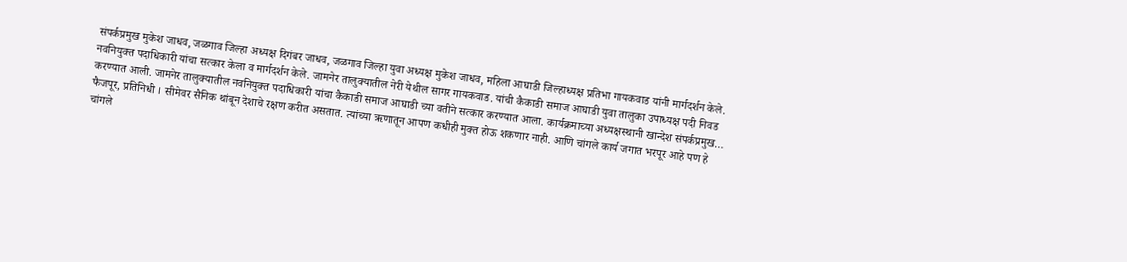संपर्कप्रमुख मुकेश जाधव, जळगाव जिल्हा अध्यक्ष दिगंबर जाधव, जळगाव जिल्हा युवा अध्यक्ष मुकेश जाधव, महिला आघाडी जिल्हाध्यक्ष प्रतिभा गायकवाड यांनी मार्गदर्शन केले. नवनियुक्त पदाधिकारी यांचा सत्कार केला व मार्गदर्शन केले. जामनेर तालुक्यातील नेरी येथील सागर गायकवाड. यांची कैकाडी समाज आघाडी युवा तालुका उपाध्यक्ष पदी निवड करण्यात आली. जामनेर तालुक्यातील नवनियुक्त पदाधिकारी यांचा कैकाडी समाज आघाडी च्या वतीने सत्कार करण्यात आला. कार्यक्रमाच्या अध्यक्षस्थानी खान्देश संपर्कप्रमुख…
फैजपूर, प्रतिनिधी । सीमेवर सैनिक थांबून देशाचे रक्षण करीत असतात. त्यांच्या ऋणातून आपण कधीही मुक्त होऊ शकणार नाही. आणि चांगले कार्य जगात भरपूर आहे पण हे चांगले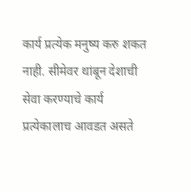कार्य प्रत्येक मनुष्य करु शकत नाही. सीमेवर थांबून देशाची सेवा करण्याचे कार्य प्रत्येकालाच आवडत असते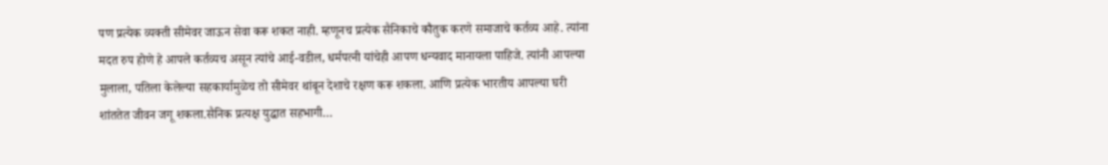पण प्रत्येक व्यक्ती सीमेवर जाऊन सेवा करू शकत नाही. म्हणूनच प्रत्येक सैनिकाचे कौतुक करणे समाजाचे कर्तव्य आहे. त्यांना मदत रुप होणे हे आपले कर्तव्यच असून त्यांचे आई-वडील, धर्मपत्नी यांचेही आपण धन्यवाद मानायला पाहिजे. त्यांनी आपल्या मुलाला, पतिला केलेल्या सहकार्यामुळेच तो सीमेवर थांबून देशाचे रक्षण करू शकला. आणि प्रत्येक भारतीय आपल्या घरी शांततेत जीवन जगू शकला.सैनिक प्रत्यक्ष युद्धात सहभागी…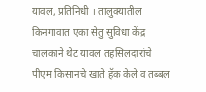यावल, प्रतिनिधी । तालुक्यातील किनगावात एका सेतु सुविधा केंद्र चालकाने थेट यावल तहसिलदारांचे पीएम किसानचे खाते हॅक केले व तब्बल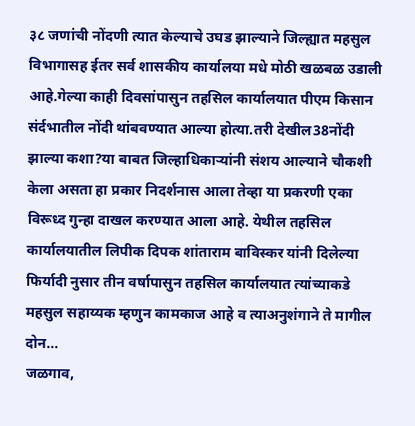३८ जणांची नोंदणी त्यात केल्याचे उघड झाल्याने जिल्ह्यात महसुल विभागासह ईतर सर्व शासकीय कार्यालया मधे मोठी खळबळ उडाली आहे.गेल्या काही दिवसांपासुन तहसिल कार्यालयात पीएम किसान संर्दभातील नोंदी थांबवण्यात आल्या होत्या.तरी देखील38नोंदी झाल्या कशा?या बाबत जिल्हाधिकाऱ्यांनी संशय आल्याने चौकशी केला असता हा प्रकार निदर्शनास आला तेव्हा या प्रकरणी एका विरूध्द गुन्हा दाखल करण्यात आला आहे. येथील तहसिल कार्यालयातील लिपीक दिपक शांताराम बाविस्कर यांनी दिलेल्या फिर्यादी नुसार तीन वर्षापासुन तहसिल कार्यालयात त्यांच्याकडे महसुल सहाय्यक म्हणुन कामकाज आहे व त्याअनुशंगाने ते मागील दोन…
जळगाव,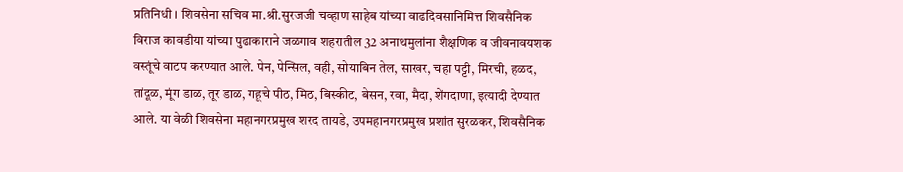प्रतिनिधी । शिवसेना सचिव मा.श्री.सुरजजी चव्हाण साहेब यांच्या वाढदिवसानिमित्त शिवसैनिक विराज कावडीया यांच्या पुढाकाराने जळगाव शहरातील 32 अनाथमुलांना शैक्षणिक व जीवनावयशक वस्तूंचे वाटप करण्यात आले. पेन, पेन्सिल, वही, सोयाबिन तेल, साखर, चहा पट्टी, मिरची, हळद, तांदूळ, मूंग डाळ, तूर डाळ, गहूचे पीठ, मिठ, बिस्कीट, बेसन, रवा, मैदा, शेंगदाणा, इत्यादी देण्यात आले. या वेळी शिवसेना महानगरप्रमुख शरद तायडे, उपमहानगरप्रमुख प्रशांत सुरळकर, शिवसैनिक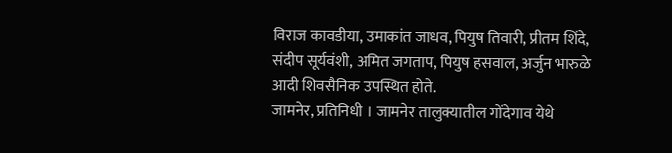विराज कावडीया, उमाकांत जाधव, पियुष तिवारी, प्रीतम शिंदे, संदीप सूर्यवंशी, अमित जगताप, पियुष हसवाल, अर्जुन भारुळे आदी शिवसैनिक उपस्थित होते.
जामनेर, प्रतिनिधी । जामनेर तालुक्यातील गोंदेगाव येथे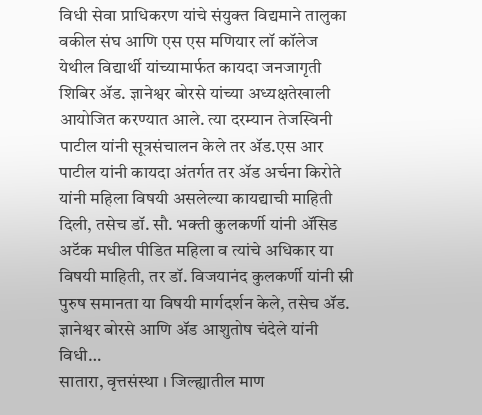विधी सेवा प्राधिकरण यांचे संयुक्त विद्यमाने तालुका वकील संघ आणि एस एस मणियार लॉ कॉलेज येथील विद्यार्थी यांच्यामार्फत कायदा जनजागृती शिबिर ॲड. ज्ञानेश्वर बोरसे यांच्या अध्यक्षतेखाली आयोजित करण्यात आले. त्या दरम्यान तेजस्विनी पाटील यांनी सूत्रसंचालन केले तर ॲड.एस आर पाटील यांनी कायदा अंतर्गत तर ॲड अर्चना किरोते यांनी महिला विषयी असलेल्या कायद्याची माहिती दिली, तसेच डॉ. सौ. भक्ती कुलकर्णी यांनी ॲसिड अटॅक मधील पीडित महिला व त्यांचे अधिकार या विषयी माहिती, तर डॉ. विजयानंद कुलकर्णी यांनी स्री पुरुष समानता या विषयी मार्गदर्शन केले, तसेच ॲड. ज्ञानेश्वर बोरसे आणि ॲड आशुतोष चंदेले यांनी विधी…
सातारा, वृत्तसंस्था । जिल्ह्यातील माण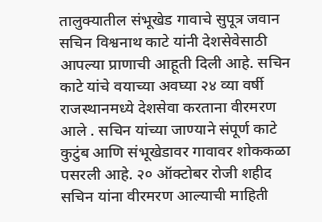तालुक्यातील संभूखेड गावाचे सुपूत्र जवान सचिन विश्वनाथ काटे यांनी देशसेवेसाठी आपल्या प्राणाची आहूती दिली आहे. सचिन काटे यांचे वयाच्या अवघ्या २४ व्या वर्षी राजस्थानमध्ये देशसेवा करताना वीरमरण आले . सचिन यांच्या जाण्याने संपूर्ण काटे कुटुंब आणि संभूखेडावर गावावर शोककळा पसरली आहे. २० ऑक्टोबर रोजी शहीद सचिन यांना वीरमरण आल्याची माहिती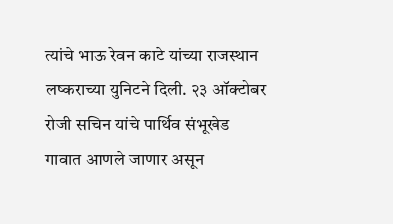त्यांचे भाऊ रेवन काटे यांच्या राजस्थान लष्कराच्या युनिटने दिली. २३ ऑक्टोबर रोजी सचिन यांचे पार्थिव संभूखेड गावात आणले जाणार असून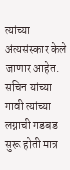त्यांच्या अंत्यसंस्कार केले जाणार आहेत. सचिन यांच्या गावी त्यांच्या लग्नाची गडबड सुरू होती मात्र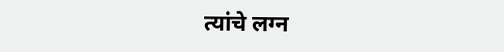त्यांचे लग्न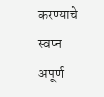करण्याचे स्वप्न अपूर्ण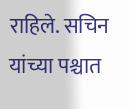राहिले. सचिन यांच्या पश्चात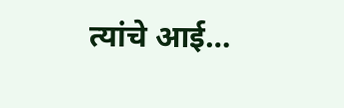त्यांचे आई…